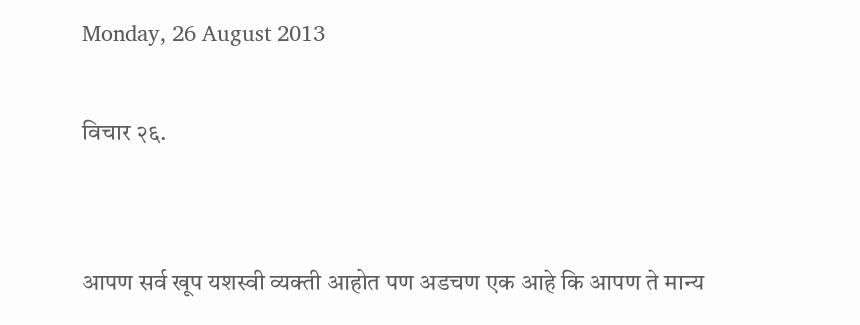Monday, 26 August 2013

विचार २६.


आपण सर्व खूप यशस्वी व्यक्ती आहोत पण अडचण एक आहे कि आपण ते मान्य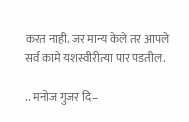करत नाही. जर मान्य केले तर आपले सर्व कामे यशस्वीरीत्या पार पडतील.

.. मनोज गुजर दि–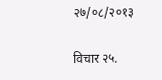२७/०८/२०१३

विचार २५.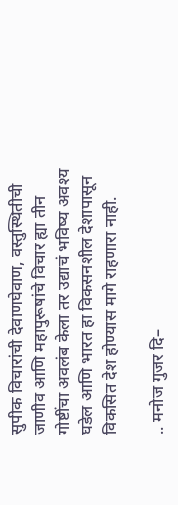सुपीक विचारांची देवाणघेवाण, वस्तुस्थितीची जाणीव आणि महापुरूषांचे विचार ह्या तीन गोष्टींचा अवलंब केला तर उद्याचं भविष्य अवश्य घडेल आणि भारत हा विकसनशील देशापासून विकसित देश होण्यास मागे राहणारा नाही.

.. मनोज गुजर दि–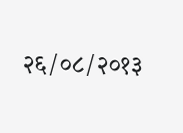२६/०८/२०१३